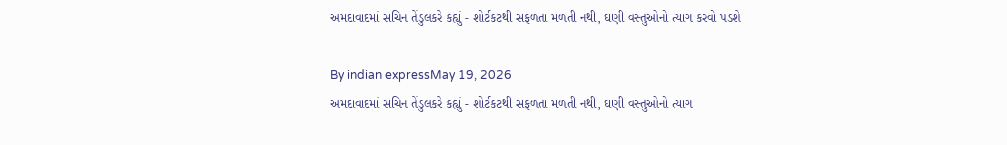અમદાવાદમાં સચિન તેંડુલકરે કહ્યું - શોર્ટકટથી સફળતા મળતી નથી, ઘણી વસ્તુઓનો ત્યાગ કરવો પડશે

By indian expressMay 19, 2026
અમદાવાદમાં સચિન તેંડુલકરે કહ્યું - શોર્ટકટથી સફળતા મળતી નથી, ઘણી વસ્તુઓનો ત્યાગ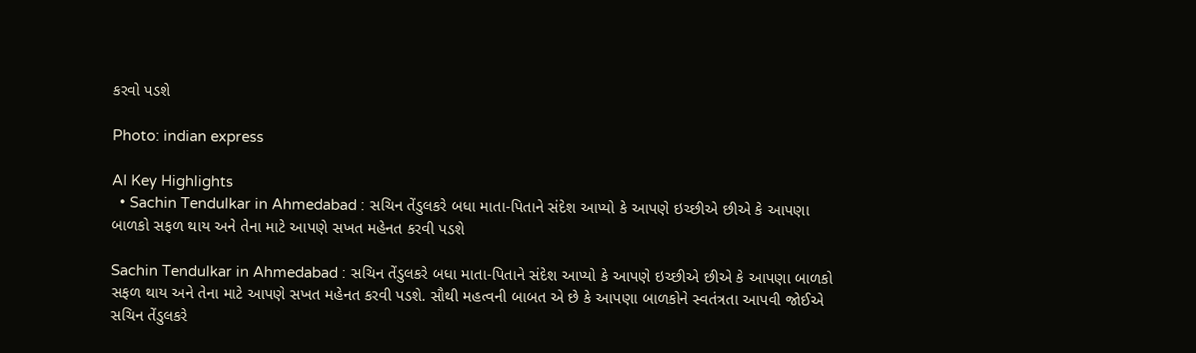કરવો પડશે

Photo: indian express

AI Key Highlights
  • Sachin Tendulkar in Ahmedabad : સચિન તેંડુલકરે બધા માતા-પિતાને સંદેશ આપ્યો કે આપણે ઇચ્છીએ છીએ કે આપણા બાળકો સફળ થાય અને તેના માટે આપણે સખત મહેનત કરવી પડશે

Sachin Tendulkar in Ahmedabad : સચિન તેંડુલકરે બધા માતા-પિતાને સંદેશ આપ્યો કે આપણે ઇચ્છીએ છીએ કે આપણા બાળકો સફળ થાય અને તેના માટે આપણે સખત મહેનત કરવી પડશે. સૌથી મહત્વની બાબત એ છે કે આપણા બાળકોને સ્વતંત્રતા આપવી જોઈએ સચિન તેંડુલકરે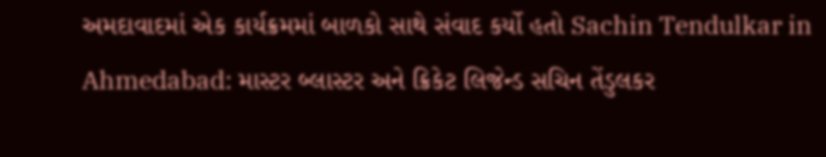અમદાવાદમાં એક કાર્યક્રમમાં બાળકો સાથે સંવાદ કર્યો હતો Sachin Tendulkar in Ahmedabad: માસ્ટર બ્લાસ્ટર અને ક્રિકેટ લિજેન્ડ સચિન તેંડુલકર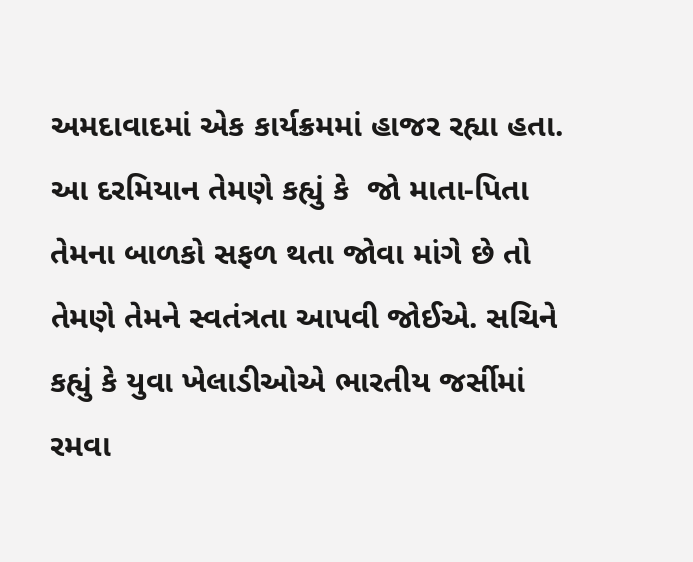અમદાવાદમાં એક કાર્યક્રમમાં હાજર રહ્યા હતા. આ દરમિયાન તેમણે કહ્યું કે  જો માતા-પિતા તેમના બાળકો સફળ થતા જોવા માંગે છે તો તેમણે તેમને સ્વતંત્રતા આપવી જોઈએ. સચિને કહ્યું કે યુવા ખેલાડીઓએ ભારતીય જર્સીમાં રમવા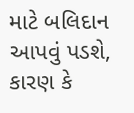માટે બલિદાન આપવું પડશે, કારણ કે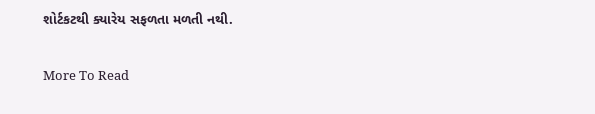શોર્ટકટથી ક્યારેય સફળતા મળતી નથી.

More To Read